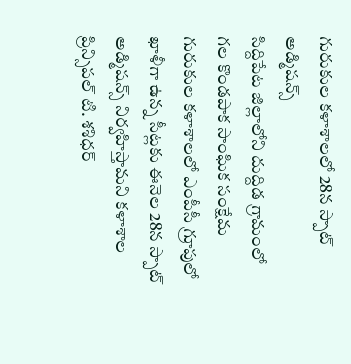గురుకుల కళాశాలలో 28న స్పాట్ అడ్మిషన్స్
సిద్దిపేట జిల్లాలోని దుద్దిడ గ్రామంలో గల కొండపాక సాంఘిక సంక్షేమ గురుకుల కళాశాలలో ఎంపీసీ గ్రూపులో ఖాళీగా ఉన్న సీట్లకు ఈనెల 28న స్పాట్ అడ్మిషన్స్ నిర్వహిస్తామని కళాశాల ప్రిన్సిపల్ టి. శశిధర్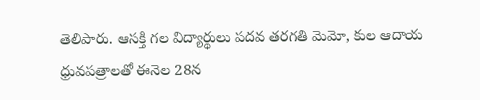తెలిపారు. ఆసక్తి గల విద్యార్థులు పదవ తరగతి మెమో, కుల ఆదాయ ధ్రువపత్రాలతో ఈనెల 28న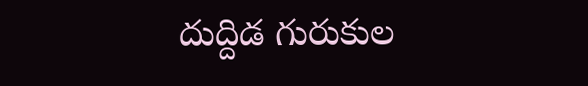దుద్దిడ గురుకుల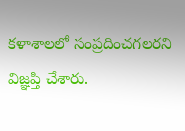కళాశాలలో సంప్రదించగలరని విజ్ఞప్తి చేశారు.